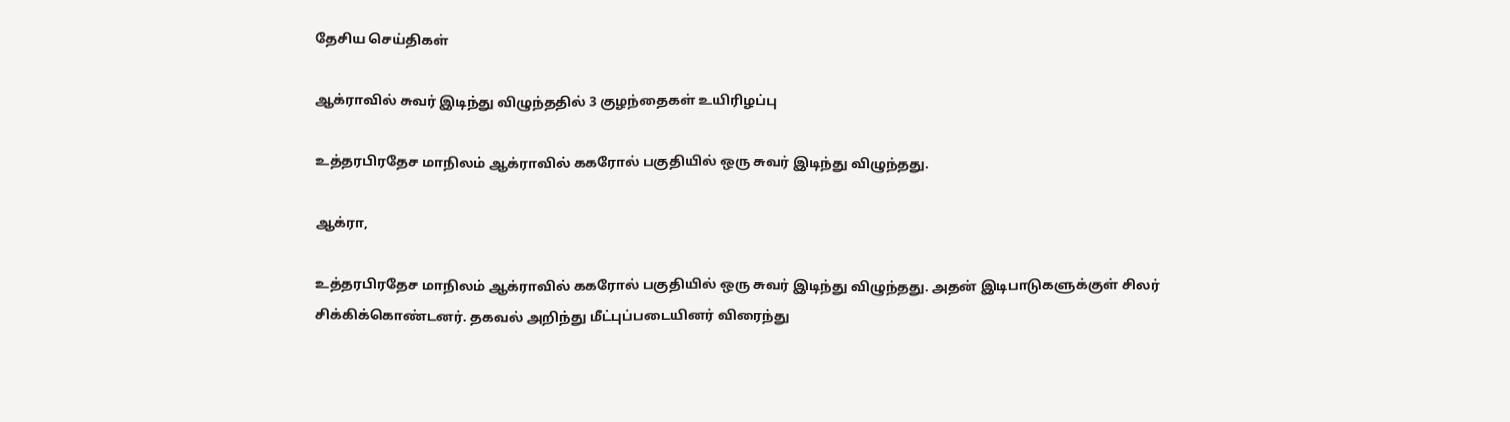தேசிய செய்திகள்

ஆக்ராவில் சுவர் இடிந்து விழுந்ததில் 3 குழந்தைகள் உயிரிழப்பு

உத்தரபிரதேச மாநிலம் ஆக்ராவில் ககரோல் பகுதியில் ஒரு சுவர் இடிந்து விழுந்தது.

ஆக்ரா,

உத்தரபிரதேச மாநிலம் ஆக்ராவில் ககரோல் பகுதியில் ஒரு சுவர் இடிந்து விழுந்தது. அதன் இடிபாடுகளுக்குள் சிலர் சிக்கிக்கொண்டனர். தகவல் அறிந்து மீட்புப்படையினர் விரைந்து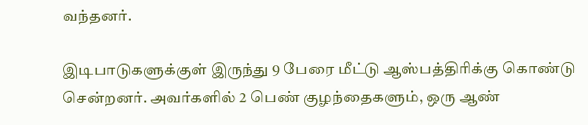வந்தனர்.

இடிபாடுகளுக்குள் இருந்து 9 பேரை மீட்டு ஆஸ்பத்திரிக்கு கொண்டு சென்றனர். அவர்களில் 2 பெண் குழந்தைகளும், ஒரு ஆண்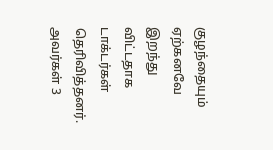குழந்தையும் ஏற்கனவே இறந்து விட்டதாக டாக்டர்கள் தெரிவித்தனர். அவர்கள் 3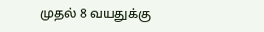முதல் 8 வயதுக்கு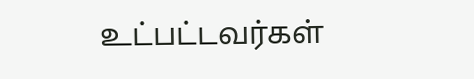உட்பட்டவர்கள்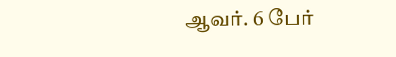ஆவர். 6 பேர்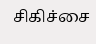சிகிச்சை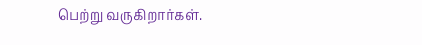பெற்று வருகிறார்கள்.